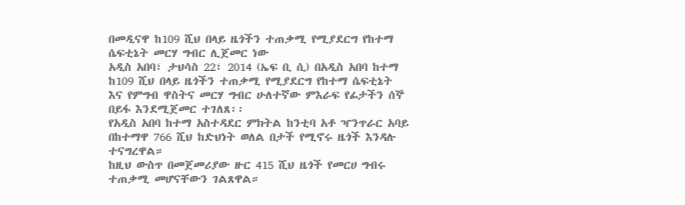በመዲናዋ ከ109 ሺህ በላይ ዜጎችን ተጠቃሚ የሚያደርግ የከተማ ሴፍቲኔት መርሃ ግብር ሊጀመር ነው
አዲስ አበባ፣ ታህሳስ 22፣ 2014 (ኤፍ ቢ ሲ) በአዲስ አበባ ከተማ ከ109 ሺህ በላይ ዜጎችን ተጠቃሚ የሚያደርግ የከተማ ሴፍቲኔት እና የምግብ ዋስትና መርሃ ግብር ሁለተኛው ምእራፍ የፊታችን ሰኞ በይፋ እንደሚጀመር ተገለጸ፡፡
የአዲስ አበባ ከተማ አስተዳደር ምክትል ከንቲባ አቶ ዣንጥራር አባይ በከተማዋ 766 ሺህ ከድህነት ወለል በታች የሚኖሩ ዜጎች እንዳሉ ተናግረዋል።
ከዚህ ውስጥ በመጀመሪያው ዙር 415 ሺህ ዜጎች የመርሀ ግብሩ ተጠቃሚ መሆናቸውን ገልጸዋል።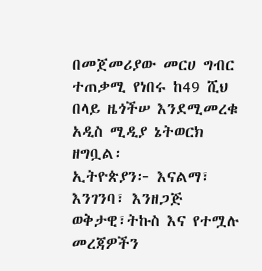በመጀመሪያው መርሀ ግብር ተጠቃሚ የነበሩ ከ49 ሺህ በላይ ዜጎችሠ እንደሚመረቁ አዲስ ሚዲያ ኔትወርክ ዘግቧል፡
ኢትዮጵያን፦ እናልማ፣ እንገንባ፣ እንዘጋጅ
ወቅታዊ፣ትኩስ እና የተሟሉ መረጃዎችን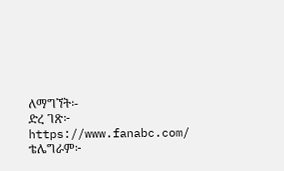ለማግኘት፡-
ድረ ገጽ፦ https://www.fanabc.com/
ቴሌግራም፦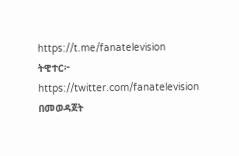https://t.me/fanatelevision
ትዊተር፦ https://twitter.com/fanatelevision በመወዳጀት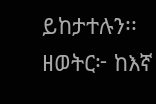ይከታተሉን፡፡
ዘወትር፦ ከእኛ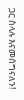ጋር ስላሉ እናመሰግናለን!